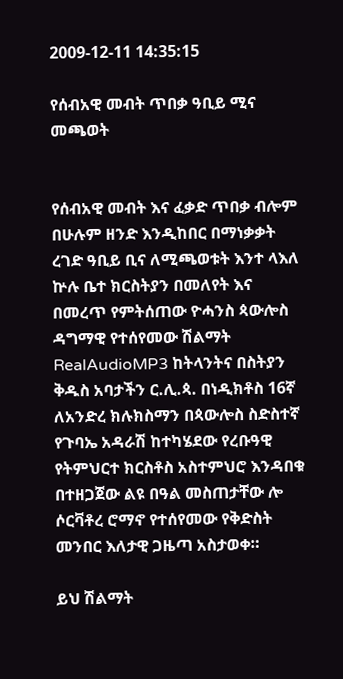2009-12-11 14:35:15

የሰብአዊ መብት ጥበቃ ዓቢይ ሚና መጫወት


የሰብአዊ መብት እና ፈቃድ ጥበቃ ብሎም በሁሉም ዘንድ እንዲከበር በማነቃቃት ረገድ ዓቢይ ቢና ለሚጫወቱት እንተ ላእለ ኵሉ ቤተ ክርስትያን በመለየት እና በመረጥ የምትሰጠው ዮሓንስ ጳውሎስ ዳግማዊ የተሰየመው ሽልማት RealAudioMP3 ከትላንትና በስትያን ቅዱስ አባታችን ር.ሊ.ጳ. በነዲክቶስ 16ኛ ለአንድረ ክሉክስማን በጳውሎስ ስድስተኛ የጉባኤ አዳራሽ ከተካሄደው የረቡዓዊ የትምህርተ ክርስቶስ አስተምህሮ እንዳበቁ በተዘጋጀው ልዩ በዓል መስጠታቸው ሎ ሶርቫቶረ ሮማኖ የተሰየመው የቅድስት መንበር እለታዊ ጋዜጣ አስታወቀ።

ይህ ሽልማት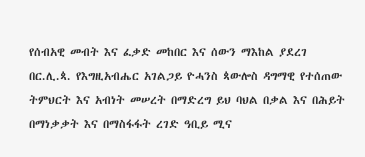የሰብአዊ መብት እና ፈቃድ መከበር እና ሰውን ማእከል ያደረገ በር.ሊ.ጳ. የእግዚአብሔር አገልጋይ ዮሓንስ ጳውሎስ ዳግማዊ የተሰጠው ትምህርት እና አብነት መሠረት በማድረግ ይህ ባህል በቃል እና በሕይት በማነቃቃት እና በማስፋፋት ረገድ ዓቢይ ሚና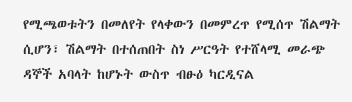የሚጫወቱትን በመለየት የላቀውን በመምረጥ የሚሰጥ ሽልማት ሲሆን፣ ሽልማት በተሰጠበት ስነ ሥርዓት የተሸላሚ መራጭ ዳኞች አባላት ከሆኑት ውስጥ ብፁዕ ካርዲናል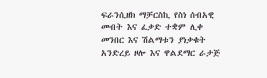ፍራንሲዘክ ማቻርስኪ የስነ ሰብአዊ መብት እና ፈቃድ ተቋም ሊቀ መንበር እና ሽልማቱን ያነቃቁት አንድረይ ዞሎ እና ዋልደማር ራታጅ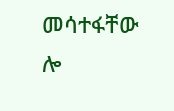መሳተፋቸው ሎ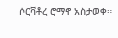ሶርቫቶረ ሮማኖ አስታወቀ።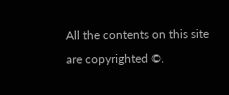All the contents on this site are copyrighted ©.